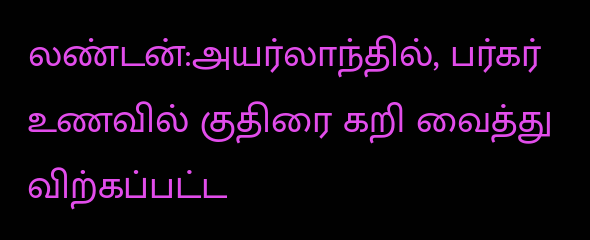லண்டன்:அயர்லாந்தில், பர்கர் உணவில் குதிரை கறி வைத்து விற்கப்பட்ட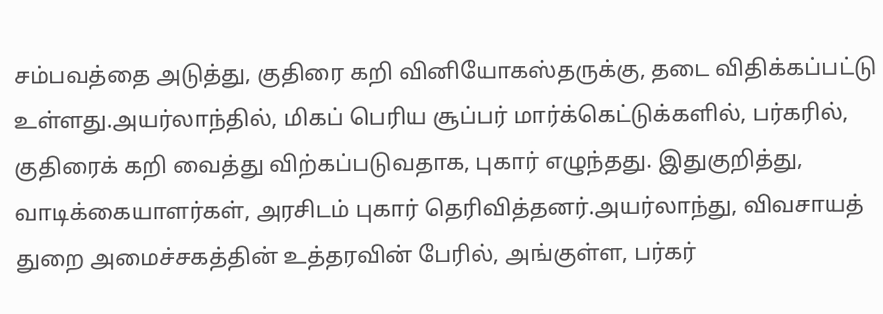சம்பவத்தை அடுத்து, குதிரை கறி வினியோகஸ்தருக்கு, தடை விதிக்கப்பட்டு உள்ளது.அயர்லாந்தில், மிகப் பெரிய சூப்பர் மார்க்கெட்டுக்களில், பர்கரில், குதிரைக் கறி வைத்து விற்கப்படுவதாக, புகார் எழுந்தது. இதுகுறித்து, வாடிக்கையாளர்கள், அரசிடம் புகார் தெரிவித்தனர்.அயர்லாந்து, விவசாயத் துறை அமைச்சகத்தின் உத்தரவின் பேரில், அங்குள்ள, பர்கர்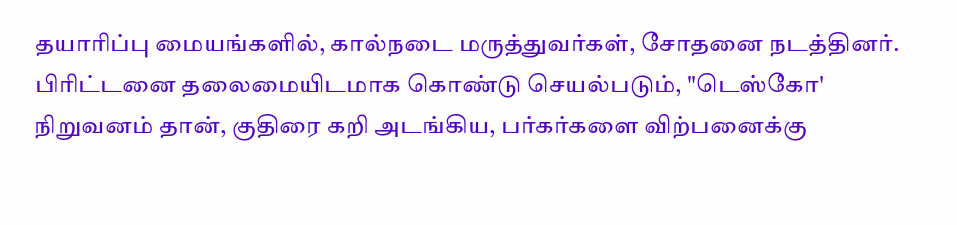தயாரிப்பு மையங்களில், கால்நடை மருத்துவர்கள், சோதனை நடத்தினர்.
பிரிட்டனை தலைமையிடமாக கொண்டு செயல்படும், "டெஸ்கோ' நிறுவனம் தான், குதிரை கறி அடங்கிய, பர்கர்களை விற்பனைக்கு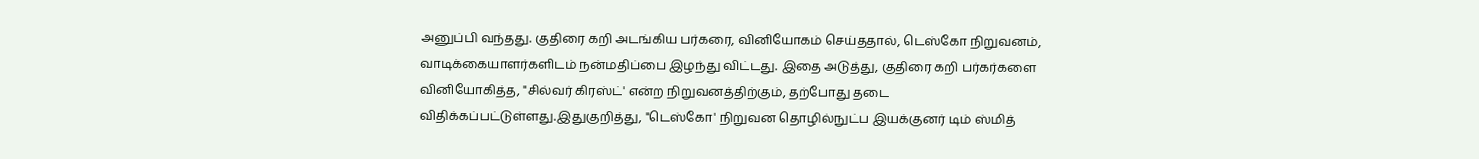அனுப்பி வந்தது. குதிரை கறி அடங்கிய பர்கரை, வினியோகம் செய்ததால், டெஸ்கோ நிறுவனம், வாடிக்கையாளர்களிடம் நன்மதிப்பை இழந்து விட்டது. இதை அடுத்து, குதிரை கறி பர்கர்களை வினியோகித்த, "சில்வர் கிரஸ்ட்' என்ற நிறுவனத்திற்கும், தற்போது தடை விதிக்கப்பட்டுள்ளது.இதுகுறித்து, "டெஸ்கோ' நிறுவன தொழில்நுட்ப இயக்குனர் டிம் ஸ்மித்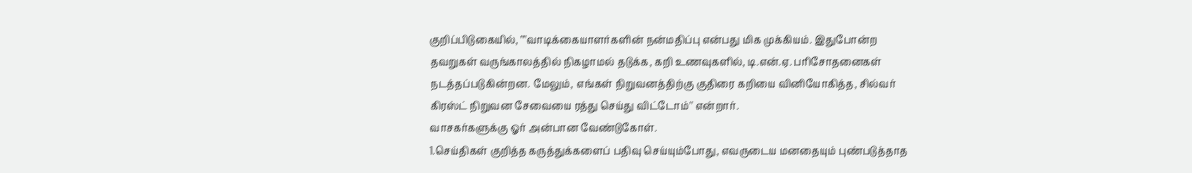குறிப்பிடுகையில், ""வாடிக்கையாளர்களின் நன்மதிப்பு என்பது மிக முக்கியம். இதுபோன்ற தவறுகள் வருங்காலத்தில் நிகழாமல் தடுக்க, கறி உணவுகளில், டி.என்.ஏ. பரிசோதனைகள் நடத்தப்படுகின்றன. மேலும், எங்கள் நிறுவனத்திற்கு குதிரை கறியை வினியோகித்த, சில்வர் கிரஸ்ட் நிறுவன சேவையை ரத்து செய்து விட்டோம்'' என்றார்.
வாசகர்களுக்கு ஓர் அன்பான வேண்டுகோள்.
1.செய்திகள் குறித்த கருத்துக்களைப் பதிவு செய்யும்போது, எவருடைய மனதையும் புண்படுத்தாத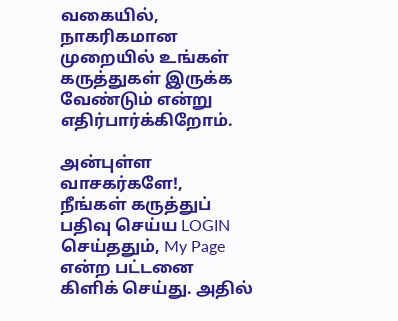வகையில், நாகரிகமான முறையில் உங்கள் கருத்துகள் இருக்க வேண்டும் என்று எதிர்பார்க்கிறோம்.

அன்புள்ள வாசகர்களே!,
நீங்கள் கருத்துப் பதிவு செய்ய LOGIN செய்ததும், My Page என்ற பட்டனை கிளிக் செய்து. அதில்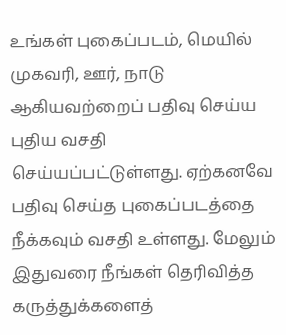உங்கள் புகைப்படம், மெயில் முகவரி, ஊர், நாடு ஆகியவற்றைப் பதிவு செய்ய புதிய வசதி செய்யப்பட்டுள்ளது. ஏற்கனவே பதிவு செய்த புகைப்படத்தை நீக்கவும் வசதி உள்ளது. மேலும் இதுவரை நீங்கள் தெரிவித்த கருத்துக்களைத்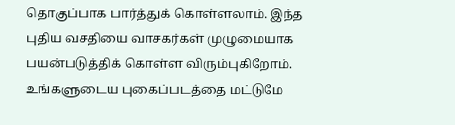தொகுப்பாக பார்த்துக் கொள்ளலாம். இந்த புதிய வசதியை வாசகர்கள் முழுமையாக பயன்படுத்திக் கொள்ள விரும்புகிறோம். உங்களுடைய புகைப்படத்தை மட்டுமே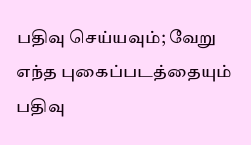பதிவு செய்யவும்; வேறு எந்த புகைப்படத்தையும் பதிவு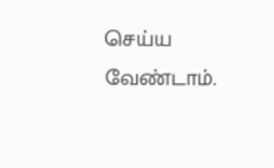செய்ய வேண்டாம்.